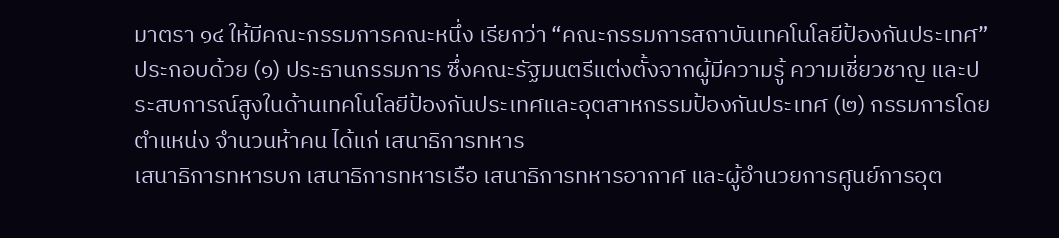มาตรา ๑๔ ให้มีคณะกรรมการคณะหนึ่ง เรียกว่า “คณะกรรมการสถาบันเทคโนโลยีป้องกันประเทศ” ประกอบด้วย (๑) ประธานกรรมการ ซึ่งคณะรัฐมนตรีแต่งตั้งจากผู้มีความรู้ ความเชี่ยวชาญ และประสบการณ์สูงในด้านเทคโนโลยีป้องกันประเทศและอุตสาหกรรมป้องกันประเทศ (๒) กรรมการโดยตำแหน่ง จำนวนห้าคน ได้แก่ เสนาธิการทหาร
เสนาธิการทหารบก เสนาธิการทหารเรือ เสนาธิการทหารอากาศ และผู้อำนวยการศูนย์การอุต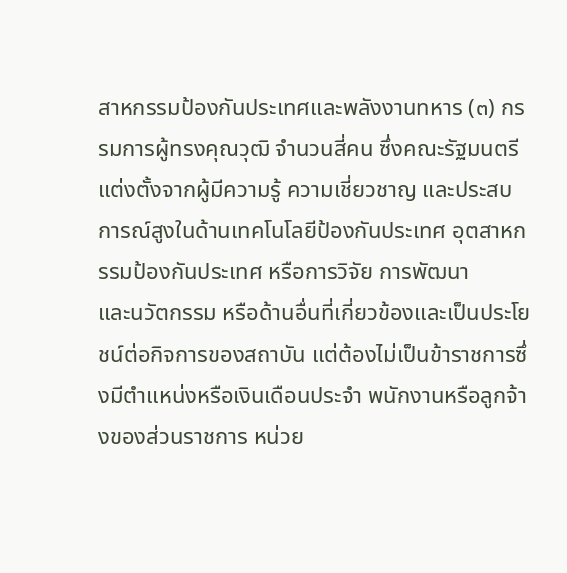สาหกรรมป้องกันประเทศและพลังงานทหาร (๓) กรรมการผู้ทรงคุณวุฒิ จำนวนสี่คน ซึ่งคณะรัฐมนตรีแต่งตั้งจากผู้มีความรู้ ความเชี่ยวชาญ และประสบการณ์สูงในด้านเทคโนโลยีป้องกันประเทศ อุตสาหกรรมป้องกันประเทศ หรือการวิจัย การพัฒนา
และนวัตกรรม หรือด้านอื่นที่เกี่ยวข้องและเป็นประโยชน์ต่อกิจการของสถาบัน แต่ต้องไม่เป็นข้าราชการซึ่งมีตำแหน่งหรือเงินเดือนประจำ พนักงานหรือลูกจ้างของส่วนราชการ หน่วย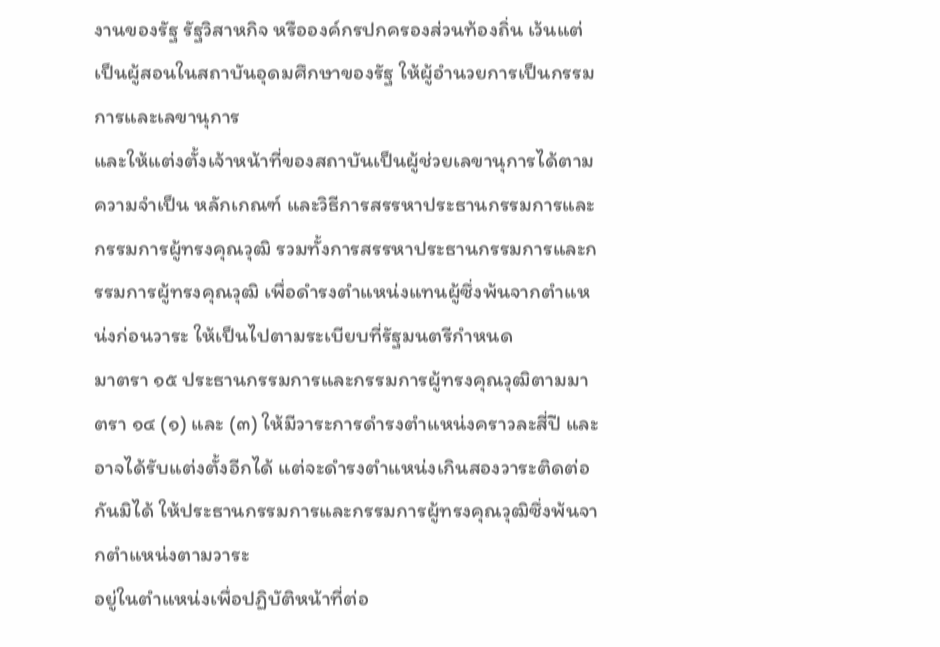งานของรัฐ รัฐวิสาหกิจ หรือองค์กรปกครองส่วนท้องถิ่น เว้นแต่เป็นผู้สอนในสถาบันอุดมศึกษาของรัฐ ให้ผู้อำนวยการเป็นกรรมการและเลขานุการ
และให้แต่งตั้งเจ้าหน้าที่ของสถาบันเป็นผู้ช่วยเลขานุการได้ตามความจำเป็น หลักเกณฑ์ และวิธีการสรรหาประธานกรรมการและกรรมการผู้ทรงคุณวุฒิ รวมทั้งการสรรหาประธานกรรมการและกรรมการผู้ทรงคุณวุฒิ เพื่อดำรงตำแหน่งแทนผู้ซึ่งพ้นจากตำแหน่งก่อนวาระ ให้เป็นไปตามระเบียบที่รัฐมนตรีกำหนด
มาตรา ๑๕ ประธานกรรมการและกรรมการผู้ทรงคุณวุฒิตามมาตรา ๑๔ (๑) และ (๓) ให้มีวาระการดำรงตำแหน่งคราวละสี่ปี และอาจได้รับแต่งตั้งอีกได้ แต่จะดำรงตำแหน่งเกินสองวาระติดต่อกันมิได้ ให้ประธานกรรมการและกรรมการผู้ทรงคุณวุฒิซึ่งพ้นจากตำแหน่งตามวาระ
อยู่ในตำแหน่งเพื่อปฏิบัติหน้าที่ต่อ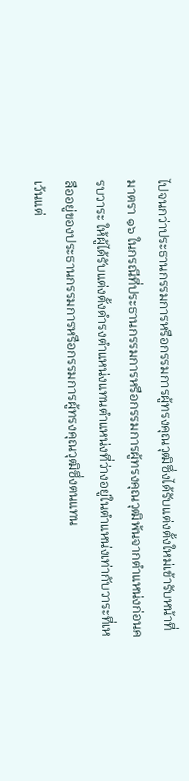ไปจนกว่าประธานกรรมการหรือกรรมการผู้ทรงคุณวุฒิซึ่งได้รับแต่งตั้งใหม่เข้ารับหน้าที่
มาตรา ๑๖ ในกรณีที่ประธานกรรมการหรือกรรมการผู้ทรงคุณวุฒิพ้นจากตำแหน่งก่อนครบวาระ ให้ผู้ได้รับแต่งตั้งดำรงตำแหน่งแทนตำแหน่งที่ว่างอยู่ในตำแหน่งเท่ากับวาระที่เหลืออยู่ของประธานกรรมการหรือกรรมการผู้ทรงคุณวุฒิซึ่งตนแทน
เว้นแต่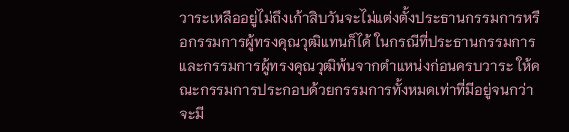วาระเหลืออยู่ไม่ถึงเก้าสิบวันจะไม่แต่งตั้งประธานกรรมการหรือกรรมการผู้ทรงคุณวุฒิแทนก็ได้ ในกรณีที่ประธานกรรมการและกรรมการผู้ทรงคุณวุฒิพ้นจากตำแหน่งก่อนครบวาระ ให้คณะกรรมการประกอบด้วยกรรมการทั้งหมดเท่าที่มีอยู่จนกว่าจะมี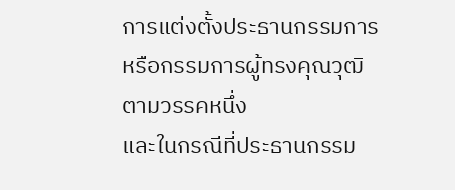การแต่งตั้งประธานกรรมการหรือกรรมการผู้ทรงคุณวุฒิตามวรรคหนึ่ง
และในกรณีที่ประธานกรรม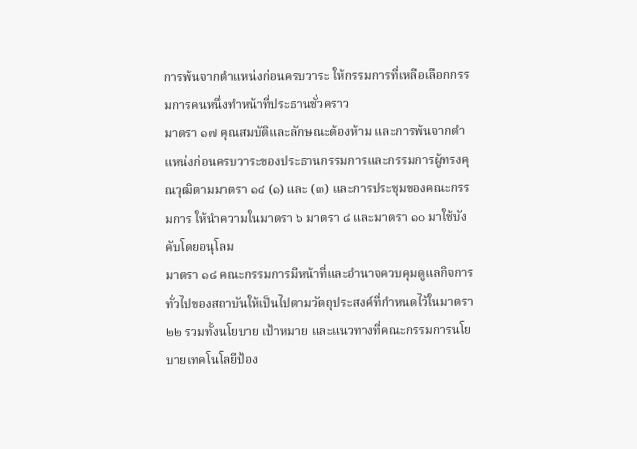การพ้นจากตำแหน่งก่อนครบวาระ ให้กรรมการที่เหลือเลือกกรรมการคนหนึ่งทำหน้าที่ประธานชั่วคราว
มาตรา ๑๗ คุณสมบัติและลักษณะต้องห้าม และการพ้นจากตำแหน่งก่อนครบวาระของประธานกรรมการและกรรมการผู้ทรงคุณวุฒิตามมาตรา ๑๔ (๑) และ (๓) และการประชุมของคณะกรรมการ ให้นำความในมาตรา ๖ มาตรา ๘ และมาตรา ๑๐ มาใช้บังคับโดยอนุโลม
มาตรา ๑๘ คณะกรรมการมีหน้าที่และอำนาจควบคุมดูแลกิจการทั่วไปของสถาบันให้เป็นไปตามวัตถุประสงค์ที่กำหนดไว้ในมาตรา ๒๒ รวมทั้งนโยบาย เป้าหมาย และแนวทางที่คณะกรรมการนโยบายเทคโนโลยีป้อง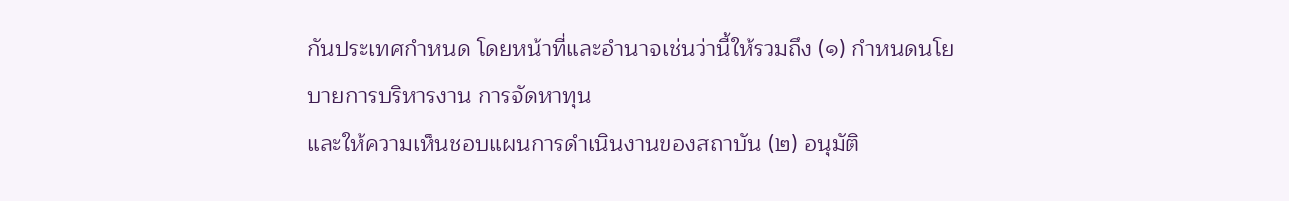กันประเทศกำหนด โดยหน้าที่และอำนาจเช่นว่านี้ให้รวมถึง (๑) กำหนดนโยบายการบริหารงาน การจัดหาทุน
และให้ความเห็นชอบแผนการดำเนินงานของสถาบัน (๒) อนุมัติ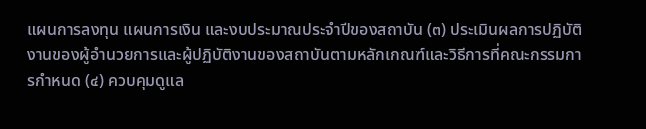แผนการลงทุน แผนการเงิน และงบประมาณประจำปีของสถาบัน (๓) ประเมินผลการปฏิบัติงานของผู้อำนวยการและผู้ปฏิบัติงานของสถาบันตามหลักเกณฑ์และวิธีการที่คณะกรรมการกำหนด (๔) ควบคุมดูแล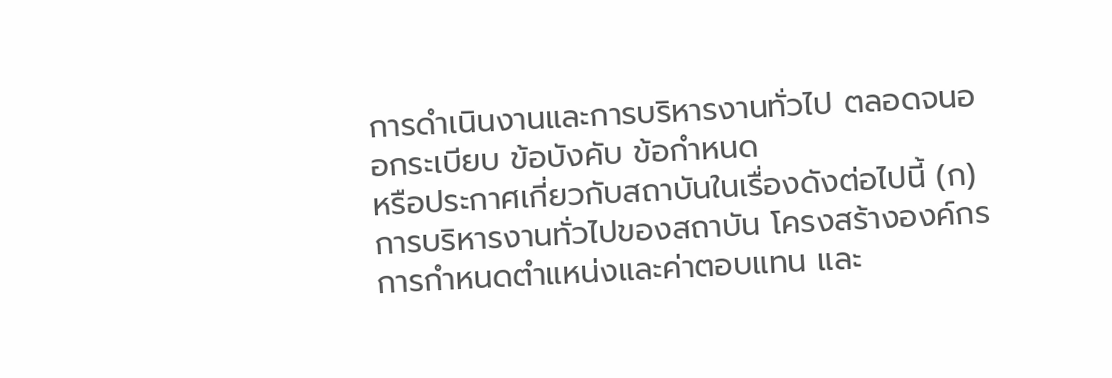การดำเนินงานและการบริหารงานทั่วไป ตลอดจนออกระเบียบ ข้อบังคับ ข้อกำหนด
หรือประกาศเกี่ยวกับสถาบันในเรื่องดังต่อไปนี้ (ก) การบริหารงานทั่วไปของสถาบัน โครงสร้างองค์กร การกำหนดตำแหน่งและค่าตอบแทน และ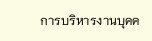การบริหารงานบุคค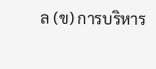ล (ข) การบริหาร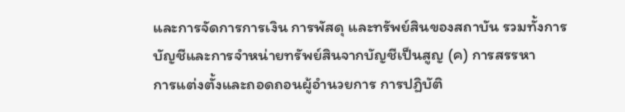และการจัดการการเงิน การพัสดุ และทรัพย์สินของสถาบัน รวมทั้งการบัญชีและการจำหน่ายทรัพย์สินจากบัญชีเป็นสูญ (ค) การสรรหา
การแต่งตั้งและถอดถอนผู้อำนวยการ การปฏิบัติ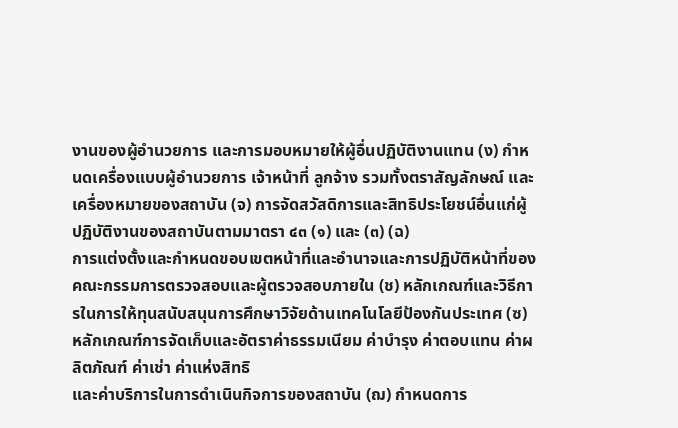งานของผู้อำนวยการ และการมอบหมายให้ผู้อื่นปฏิบัติงานแทน (ง) กำหนดเครื่องแบบผู้อำนวยการ เจ้าหน้าที่ ลูกจ้าง รวมทั้งตราสัญลักษณ์ และเครื่องหมายของสถาบัน (จ) การจัดสวัสดิการและสิทธิประโยชน์อื่นแก่ผู้ปฏิบัติงานของสถาบันตามมาตรา ๔๓ (๑) และ (๓) (ฉ)
การแต่งตั้งและกำหนดขอบเขตหน้าที่และอำนาจและการปฏิบัติหน้าที่ของคณะกรรมการตรวจสอบและผู้ตรวจสอบภายใน (ช) หลักเกณฑ์และวิธีการในการให้ทุนสนับสนุนการศึกษาวิจัยด้านเทคโนโลยีป้องกันประเทศ (ซ) หลักเกณฑ์การจัดเก็บและอัตราค่าธรรมเนียม ค่าบำรุง ค่าตอบแทน ค่าผลิตภัณฑ์ ค่าเช่า ค่าแห่งสิทธิ
และค่าบริการในการดำเนินกิจการของสถาบัน (ฌ) กำหนดการ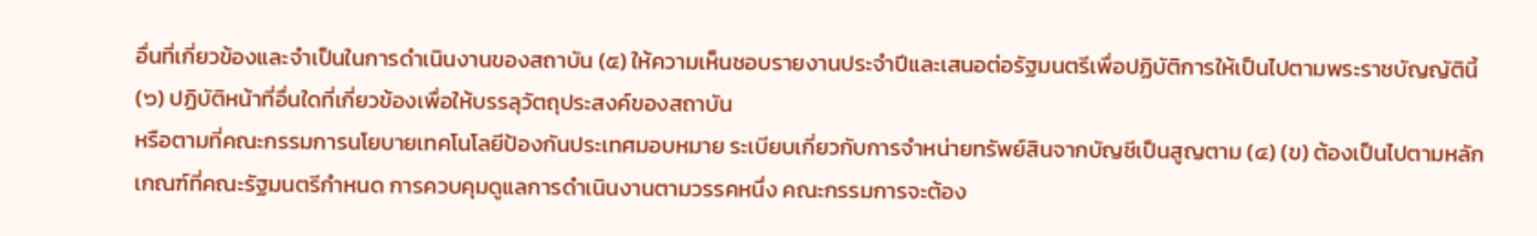อื่นที่เกี่ยวข้องและจำเป็นในการดำเนินงานของสถาบัน (๕) ให้ความเห็นชอบรายงานประจำปีและเสนอต่อรัฐมนตรีเพื่อปฏิบัติการให้เป็นไปตามพระราชบัญญัตินี้ (๖) ปฏิบัติหน้าที่อื่นใดที่เกี่ยวข้องเพื่อให้บรรลุวัตถุประสงค์ของสถาบัน
หรือตามที่คณะกรรมการนโยบายเทคโนโลยีป้องกันประเทศมอบหมาย ระเบียบเกี่ยวกับการจำหน่ายทรัพย์สินจากบัญชีเป็นสูญตาม (๔) (ข) ต้องเป็นไปตามหลักเกณฑ์ที่คณะรัฐมนตรีกำหนด การควบคุมดูแลการดำเนินงานตามวรรคหนึ่ง คณะกรรมการจะต้อง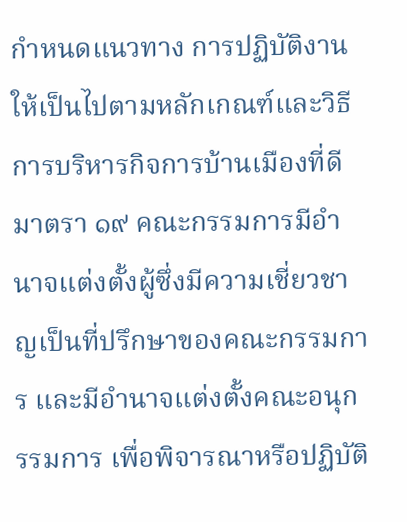กำหนดแนวทาง การปฏิบัติงานให้เป็นไปตามหลักเกณฑ์และวิธีการบริหารกิจการบ้านเมืองที่ดี
มาตรา ๑๙ คณะกรรมการมีอำนาจแต่งตั้งผู้ซึ่งมีความเชี่ยวชาญเป็นที่ปรึกษาของคณะกรรมการ และมีอำนาจแต่งตั้งคณะอนุกรรมการ เพื่อพิจารณาหรือปฏิบัติ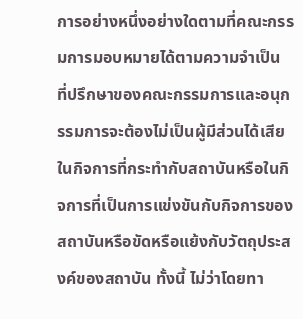การอย่างหนึ่งอย่างใดตามที่คณะกรรมการมอบหมายได้ตามความจำเป็น
ที่ปรึกษาของคณะกรรมการและอนุกรรมการจะต้องไม่เป็นผู้มีส่วนได้เสียในกิจการที่กระทำกับสถาบันหรือในกิจการที่เป็นการแข่งขันกับกิจการของสถาบันหรือขัดหรือแย้งกับวัตถุประสงค์ของสถาบัน ทั้งนี้ ไม่ว่าโดยทา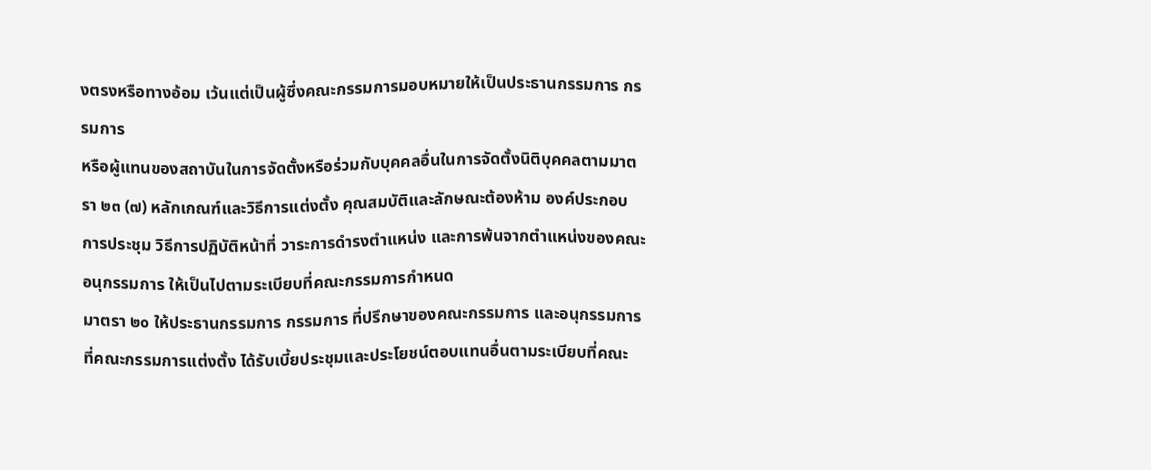งตรงหรือทางอ้อม เว้นแต่เป็นผู้ซึ่งคณะกรรมการมอบหมายให้เป็นประธานกรรมการ กรรมการ
หรือผู้แทนของสถาบันในการจัดตั้งหรือร่วมกับบุคคลอื่นในการจัดตั้งนิติบุคคลตามมาตรา ๒๓ (๗) หลักเกณฑ์และวิธีการแต่งตั้ง คุณสมบัติและลักษณะต้องห้าม องค์ประกอบ การประชุม วิธีการปฏิบัติหน้าที่ วาระการดำรงตำแหน่ง และการพ้นจากตำแหน่งของคณะอนุกรรมการ ให้เป็นไปตามระเบียบที่คณะกรรมการกำหนด
มาตรา ๒๐ ให้ประธานกรรมการ กรรมการ ที่ปรึกษาของคณะกรรมการ และอนุกรรมการที่คณะกรรมการแต่งตั้ง ได้รับเบี้ยประชุมและประโยชน์ตอบแทนอื่นตามระเบียบที่คณะ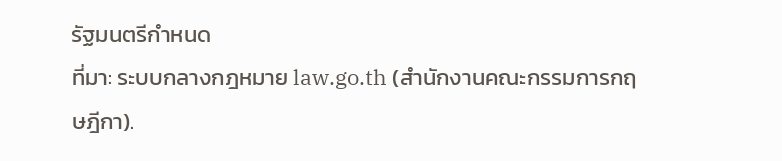รัฐมนตรีกำหนด
ที่มา: ระบบกลางกฎหมาย law.go.th (สำนักงานคณะกรรมการกฤษฎีกา).